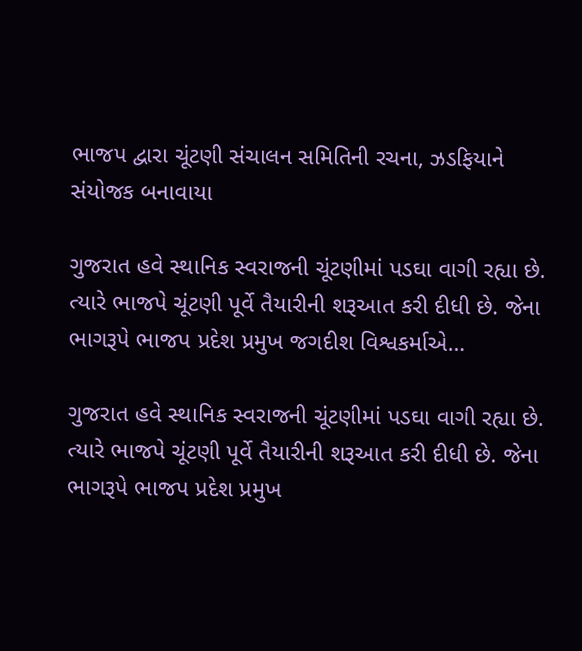ભાજપ દ્વારા ચૂંટણી સંચાલન સમિતિની રચના, ઝડફિયાને સંયોજક બનાવાયા

ગુજરાત હવે સ્થાનિક સ્વરાજની ચૂંટણીમાં પડઘા વાગી રહ્યા છે. ત્યારે ભાજપે ચૂંટણી પૂર્વે તૈયારીની શરૂઆત કરી દીધી છે. જેના ભાગરૂપે ભાજપ પ્રદેશ પ્રમુખ જગદીશ વિશ્વકર્માએ…

ગુજરાત હવે સ્થાનિક સ્વરાજની ચૂંટણીમાં પડઘા વાગી રહ્યા છે. ત્યારે ભાજપે ચૂંટણી પૂર્વે તૈયારીની શરૂઆત કરી દીધી છે. જેના ભાગરૂપે ભાજપ પ્રદેશ પ્રમુખ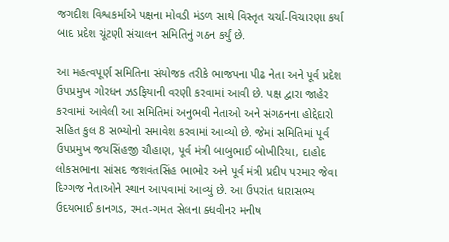જગદીશ વિશ્વકર્માએ પક્ષના મોવડી મંડળ સાથે વિસ્તૃત ચર્ચા-વિચારણા કર્યા બાદ પ્રદેશ ચૂંટણી સંચાલન સમિતિનું ગઠન કર્યું છે.

આ મહત્વપૂર્ણ સમિતિના સંયોજક તરીકે ભાજપના પીઢ નેતા અને પૂર્વ પ્રદેશ ઉપપ્રમુખ ગોરધન ઝડફિયાની વરણી કરવામાં આવી છે. પક્ષ દ્વારા જાહેર કરવામાં આવેલી આ સમિતિમાં અનુભવી નેતાઓ અને સંગઠનના હોદ્દેદારો સહિત કુલ 8 સભ્યોનો સમાવેશ કરવામાં આવ્યો છે. જેમાં સમિતિમાં પૂર્વ ઉપપ્રમુખ જયસિંહજી ચૌહાણ, પૂર્વ મંત્રી બાબુભાઈ બોખીરિયા, દાહોદ લોકસભાના સાંસદ જશવંતસિંહ ભાભોર અને પૂર્વ મંત્રી પ્રદીપ પરમાર જેવા દિગ્ગજ નેતાઓને સ્થાન આપવામાં આવ્યું છે. આ ઉપરાંત ધારાસભ્ય ઉદયભાઈ કાનગડ, રમત-ગમત સેલના ક્ધવીનર મનીષ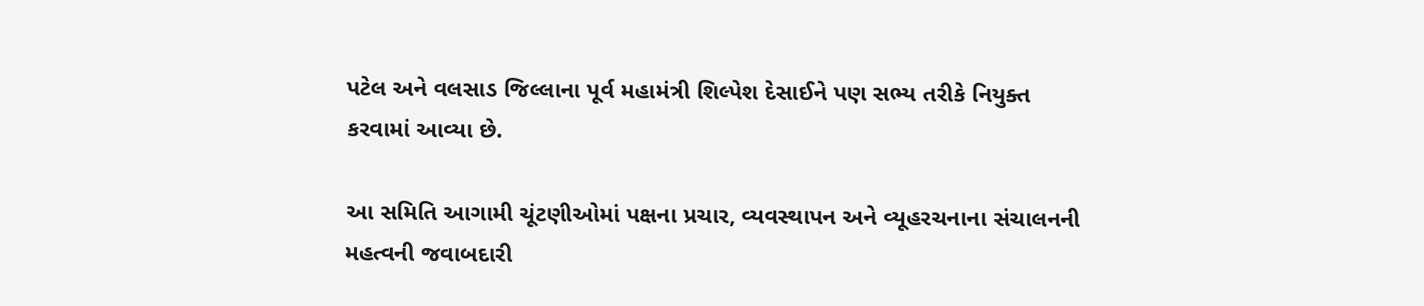પટેલ અને વલસાડ જિલ્લાના પૂર્વ મહામંત્રી શિલ્પેશ દેસાઈને પણ સભ્ય તરીકે નિયુક્ત કરવામાં આવ્યા છે.

આ સમિતિ આગામી ચૂંટણીઓમાં પક્ષના પ્રચાર, વ્યવસ્થાપન અને વ્યૂહરચનાના સંચાલનની મહત્વની જવાબદારી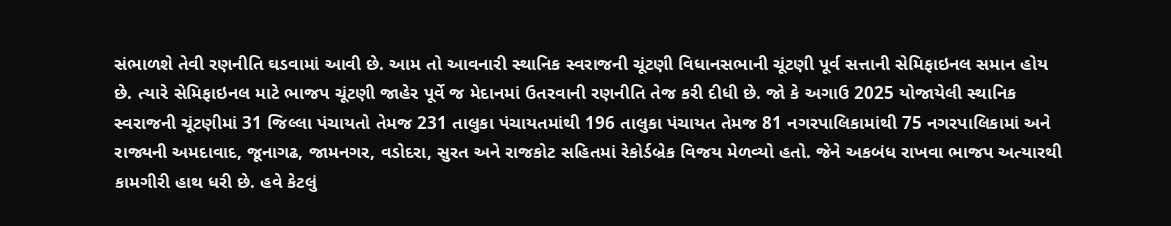સંભાળશે તેવી રણનીતિ ઘડવામાં આવી છે. આમ તો આવનારી સ્થાનિક સ્વરાજની ચૂંટણી વિધાનસભાની ચૂંટણી પૂર્વ સત્તાની સેમિફાઇનલ સમાન હોય છે. ત્યારે સેમિફાઇનલ માટે ભાજપ ચૂંટણી જાહેર પૂર્વે જ મેદાનમાં ઉતરવાની રણનીતિ તેજ કરી દીધી છે. જો કે અગાઉ 2025 યોજાયેલી સ્થાનિક સ્વરાજની ચૂંટણીમાં 31 જિલ્લા પંચાયતો તેમજ 231 તાલુકા પંચાયતમાંથી 196 તાલુકા પંચાયત તેમજ 81 નગરપાલિકામાંથી 75 નગરપાલિકામાં અને રાજ્યની અમદાવાદ, જૂનાગઢ, જામનગર, વડોદરા, સુરત અને રાજકોટ સહિતમાં રેકોર્ડબ્રેક વિજય મેળવ્યો હતો. જેને અકબંધ રાખવા ભાજપ અત્યારથી કામગીરી હાથ ધરી છે. હવે કેટલું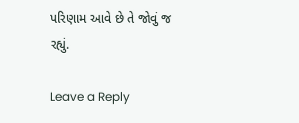પરિણામ આવે છે તે જોવું જ રહ્યું.

Leave a Reply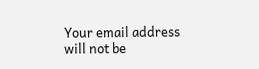Your email address will not be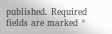published. Required fields are marked *